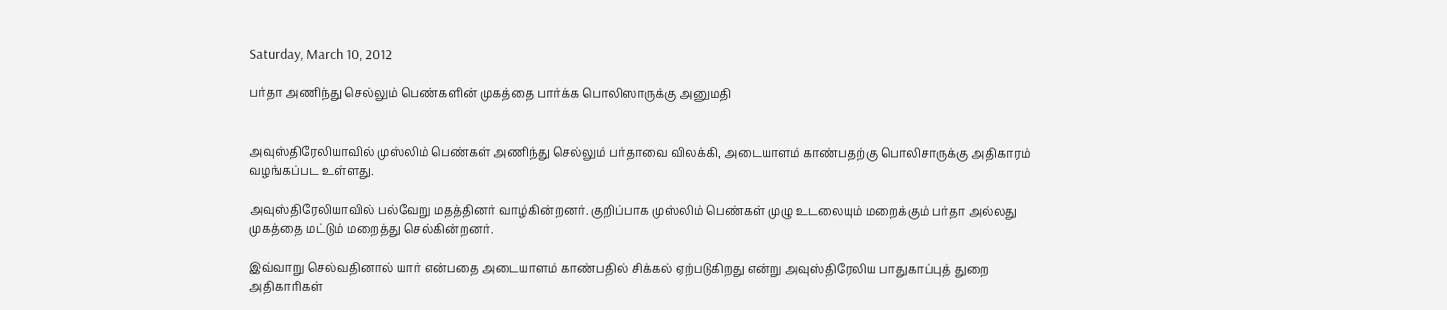Saturday, March 10, 2012

பர்தா அணிந்து செல்லும் பெண்களின் முகத்தை பார்க்க பொலிஸாருக்கு அனுமதி


அவுஸ்திரேலியாவில் முஸ்லிம் பெண்கள் அணிந்து செல்லும் பர்தாவை விலக்கி, அடையாளம் காண்பதற்கு பொலிசாருக்கு அதிகாரம் வழங்கப்பட உள்ளது.

அவுஸ்திரேலியாவில் பல்வேறு மதத்தினர் வாழ்கின்றனர். குறிப்பாக முஸ்லிம் பெண்கள் முழு உடலையும் மறைக்கும் பர்தா அல்லது முகத்தை மட்டும் மறைத்து செல்கின்றனர்.

இவ்வாறு செல்வதினால் யார் என்பதை அடையாளம் காண்பதில் சிக்கல் ஏற்படுகிறது என்று அவுஸ்திரேலிய பாதுகாப்புத் துறை அதிகாரிகள்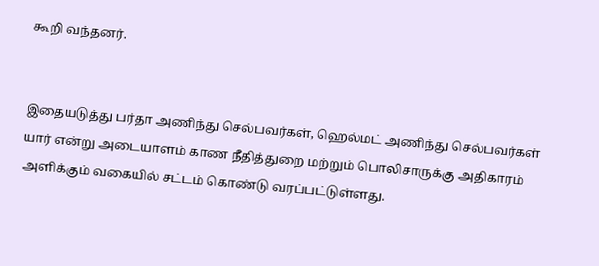கூறி வந்தனர்.


இதையடுத்து பர்தா அணிந்து செல்பவர்கள், ஹெல்மட் அணிந்து செல்பவர்கள் யார் என்று அடையாளம் காண நீதித்துறை மற்றும் பொலிசாருக்கு அதிகாரம் அளிக்கும் வகையில் சட்டம் கொண்டு வரப்பட்டுள்ளது.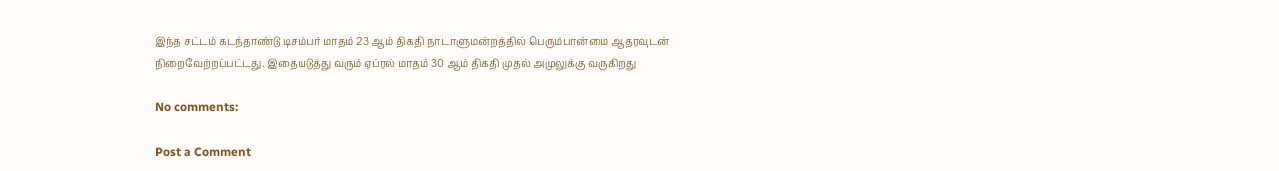இந்த சட்டம் கடந்தாண்டு டிசம்பர் மாதம் 23 ஆம் திகதி நாடாளுமன்றத்தில் பெரும்பான்மை ஆதரவுடன் நிறைவேற்றப்பட்டது. இதையடுத்து வரும் ஏப்ரல் மாதம் 30 ஆம் திகதி முதல் அமுலுக்கு வருகிறது

No comments:

Post a Comment